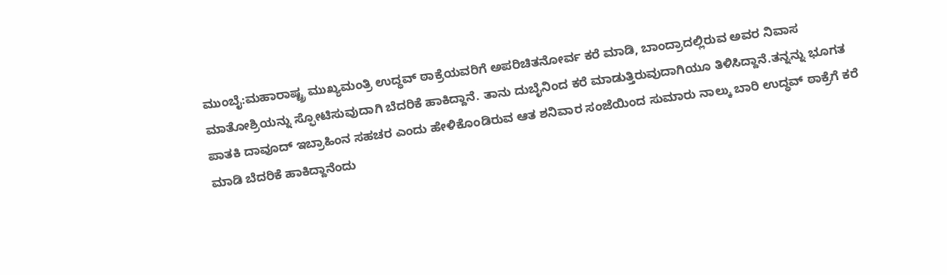ಮುಂಬೈ:ಮಹಾರಾಷ್ಟ್ರ ಮುಖ್ಯಮಂತ್ರಿ ಉದ್ಧವ್ ಠಾಕ್ರೆಯವರಿಗೆ ಅಪರಿಚಿತನೋರ್ವ ಕರೆ ಮಾಡಿ, ಬಾಂದ್ರಾದಲ್ಲಿರುವ ಅವರ ನಿವಾಸ ಮಾತೋಶ್ರಿಯನ್ನು ಸ್ಫೋಟಿಸುವುದಾಗಿ ಬೆದರಿಕೆ ಹಾಕಿದ್ದಾನೆ. ತಾನು ದುಬೈನಿಂದ ಕರೆ ಮಾಡುತ್ತಿರುವುದಾಗಿಯೂ ತಿಳಿಸಿದ್ದಾನೆ.ತನ್ನನ್ನು ಭೂಗತ ಪಾತಕಿ ದಾವೂದ್ ಇಬ್ರಾಹಿಂನ ಸಹಚರ ಎಂದು ಹೇಳಿಕೊಂಡಿರುವ ಆತ ಶನಿವಾರ ಸಂಜೆಯಿಂದ ಸುಮಾರು ನಾಲ್ಕು ಬಾರಿ ಉದ್ಧವ್ ಠಾಕ್ರೆಗೆ ಕರೆ ಮಾಡಿ ಬೆದರಿಕೆ ಹಾಕಿದ್ದಾನೆಂದು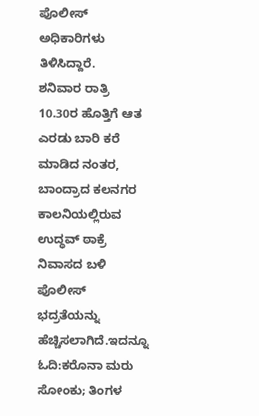ಪೊಲೀಸ್ ಅಧಿಕಾರಿಗಳು ತಿಳಿಸಿದ್ದಾರೆ.
ಶನಿವಾರ ರಾತ್ರಿ 10.30ರ ಹೊತ್ತಿಗೆ ಆತ ಎರಡು ಬಾರಿ ಕರೆ ಮಾಡಿದ ನಂತರ, ಬಾಂದ್ರಾದ ಕಲನಗರ ಕಾಲನಿಯಲ್ಲಿರುವ ಉದ್ಧವ್ ಠಾಕ್ರೆ ನಿವಾಸದ ಬಳಿ ಪೊಲೀಸ್ ಭದ್ರತೆಯನ್ನು ಹೆಚ್ಚಿಸಲಾಗಿದೆ.ಇದನ್ನೂ ಓದಿ:ಕರೊನಾ ಮರು ಸೋಂಕು; ತಿಂಗಳ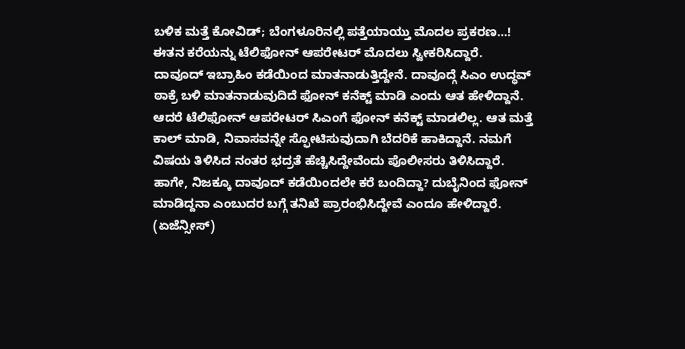ಬಳಿಕ ಮತ್ತೆ ಕೋವಿಡ್; ಬೆಂಗಳೂರಿನಲ್ಲಿ ಪತ್ತೆಯಾಯ್ತು ಮೊದಲ ಪ್ರಕರಣ…!
ಈತನ ಕರೆಯನ್ನು ಟೆಲಿಫೋನ್ ಆಪರೇಟರ್ ಮೊದಲು ಸ್ವೀಕರಿಸಿದ್ದಾರೆ. ದಾವೂದ್ ಇಬ್ರಾಹಿಂ ಕಡೆಯಿಂದ ಮಾತನಾಡುತ್ತಿದ್ದೇನೆ. ದಾವೂದ್ಗೆ ಸಿಎಂ ಉದ್ಧವ್ ಠಾಕ್ರೆ ಬಳಿ ಮಾತನಾಡುವುದಿದೆ ಫೋನ್ ಕನೆಕ್ಟ್ ಮಾಡಿ ಎಂದು ಆತ ಹೇಳಿದ್ದಾನೆ. ಆದರೆ ಟೆಲಿಫೋನ್ ಆಪರೇಟರ್ ಸಿಎಂಗೆ ಫೋನ್ ಕನೆಕ್ಟ್ ಮಾಡಲಿಲ್ಲ. ಆತ ಮತ್ತೆ ಕಾಲ್ ಮಾಡಿ, ನಿವಾಸವನ್ನೇ ಸ್ಫೋಟಿಸುವುದಾಗಿ ಬೆದರಿಕೆ ಹಾಕಿದ್ದಾನೆ. ನಮಗೆ ವಿಷಯ ತಿಳಿಸಿದ ನಂತರ ಭದ್ರತೆ ಹೆಚ್ಚಿಸಿದ್ದೇವೆಂದು ಪೊಲೀಸರು ತಿಳಿಸಿದ್ದಾರೆ. ಹಾಗೇ, ನಿಜಕ್ಕೂ ದಾವೂದ್ ಕಡೆಯಿಂದಲೇ ಕರೆ ಬಂದಿದ್ದಾ? ದುಬೈನಿಂದ ಫೋನ್ ಮಾಡಿದ್ದನಾ ಎಂಬುದರ ಬಗ್ಗೆ ತನಿಖೆ ಪ್ರಾರಂಭಿಸಿದ್ದೇವೆ ಎಂದೂ ಹೇಳಿದ್ದಾರೆ. (ಏಜೆನ್ಸೀಸ್)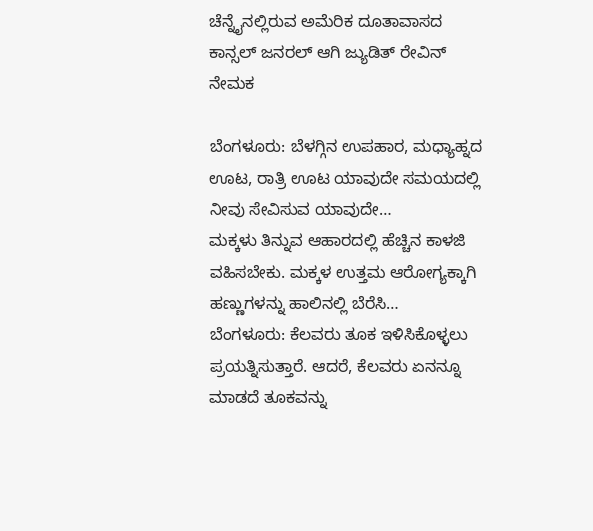ಚೆನ್ನೈನಲ್ಲಿರುವ ಅಮೆರಿಕ ದೂತಾವಾಸದ ಕಾನ್ಸಲ್ ಜನರಲ್ ಆಗಿ ಜ್ಯುಡಿತ್ ರೇವಿನ್ ನೇಮಕ

ಬೆಂಗಳೂರು: ಬೆಳಗ್ಗಿನ ಉಪಹಾರ, ಮಧ್ಯಾಹ್ನದ ಊಟ, ರಾತ್ರಿ ಊಟ ಯಾವುದೇ ಸಮಯದಲ್ಲಿ ನೀವು ಸೇವಿಸುವ ಯಾವುದೇ…
ಮಕ್ಕಳು ತಿನ್ನುವ ಆಹಾರದಲ್ಲಿ ಹೆಚ್ಚಿನ ಕಾಳಜಿ ವಹಿಸಬೇಕು. ಮಕ್ಕಳ ಉತ್ತಮ ಆರೋಗ್ಯಕ್ಕಾಗಿ ಹಣ್ಣುಗಳನ್ನು ಹಾಲಿನಲ್ಲಿ ಬೆರೆಸಿ…
ಬೆಂಗಳೂರು: ಕೆಲವರು ತೂಕ ಇಳಿಸಿಕೊಳ್ಳಲು ಪ್ರಯತ್ನಿಸುತ್ತಾರೆ. ಆದರೆ, ಕೆಲವರು ಏನನ್ನೂ ಮಾಡದೆ ತೂಕವನ್ನು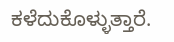ಕಳೆದುಕೊಳ್ಳುತ್ತಾರೆ.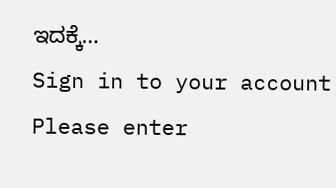ಇದಕ್ಕೆ…
Sign in to your account
Please enter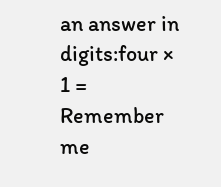an answer in digits:four × 1 =
Remember me